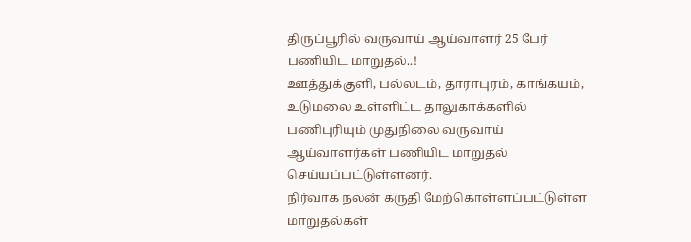திருப்பூரில் வருவாய் ஆய்வாளர் 25 பேர் பணியிட மாறுதல்..!
ஊத்துக்குளி, பல்லடம், தாராபுரம், காங்கயம், உடுமலை உள்ளிட்ட தாலுகாக்களில் பணிபுரியும் முதுநிலை வருவாய் ஆய்வாளர்கள் பணியிட மாறுதல் செய்யப்பட்டுள்ளனர்.
நிர்வாக நலன் கருதி மேற்கொள்ளப்பட்டுள்ள மாறுதல்கள்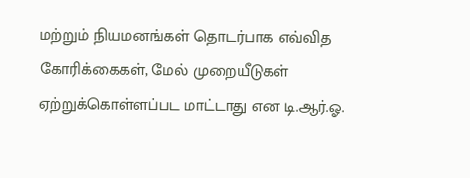மற்றும் நியமனங்கள் தொடர்பாக எவ்வித கோரிக்கைகள், மேல் முறையீடுகள் ஏற்றுக்கொள்ளப்பட மாட்டாது என டி.ஆர்.ஓ.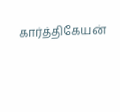கார்த்திகேயன்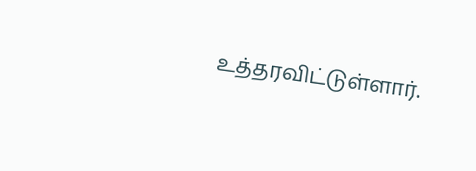உத்தரவிட்டுள்ளார்.